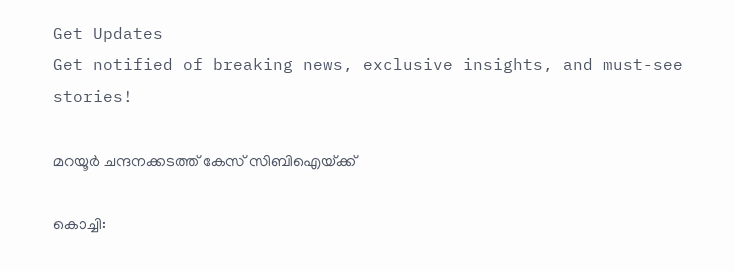Get Updates
Get notified of breaking news, exclusive insights, and must-see stories!

മറയൂര്‍ ചന്ദനക്കടത്ത്‌ കേസ്‌ സിബിഐയ്‌ക്ക്‌

കൊച്ചി: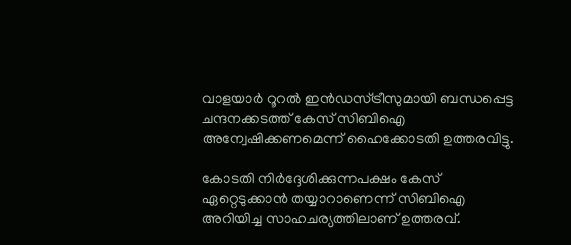വാളയാര്‍ റൂറല്‍ ഇന്‍ഡസ്‌ട്രീസുമായി ബന്ധപ്പെട്ട ചന്ദനക്കടത്ത്‌ കേസ്‌ സിബിഐ അന്വേഷിക്കണമെന്ന്‌ ഹൈക്കോടതി ഉത്തരവിട്ടു.

കോടതി നിര്‍ദ്ദേശിക്കുന്നപക്ഷം കേസ്‌ ഏറ്റെടുക്കാന്‍ തയ്യാറാണെന്ന്‌ സിബിഐ അറിയിച്ച സാഹചര്യത്തിലാണ്‌ ഉത്തരവ്‌.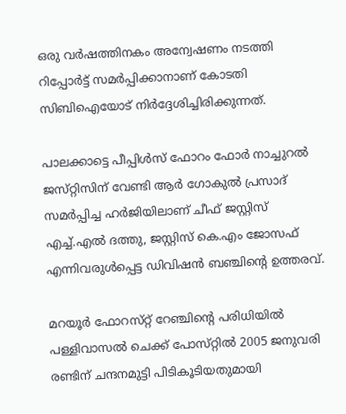ഒരു വര്‍ഷത്തിനകം അന്വേഷണം നടത്തി റിപ്പോര്‍ട്ട്‌ സമര്‍പ്പിക്കാനാണ്‌ കോടതി സിബിഐയോട്‌ നിര്‍ദ്ദേശിച്ചിരിക്കുന്നത്‌.

പാലക്കാട്ടെ പീപ്പിള്‍സ്‌ ഫോറം ഫോര്‍ നാച്ചുറല്‍ ജസ്‌റ്റിസിന്‌ വേണ്ടി ആര്‍ ഗോകുല്‍ പ്രസാദ്‌ സമര്‍പ്പിച്ച ഹര്‍ജിയിലാണ്‌ ചീഫ്‌ ജസ്റ്റിസ്‌ എച്ച്‌.എല്‍ ദത്തു, ജസ്റ്റിസ്‌ കെ.എം ജോസഫ്‌ എന്നിവരുള്‍പ്പെട്ട ഡിവിഷന്‍ ബഞ്ചിന്റെ ഉത്തരവ്‌.

മറയൂര്‍ ഫോറസ്‌റ്റ്‌ റേഞ്ചിന്റെ പരിധിയില്‍ പള്ളിവാസല്‍ ചെക്ക്‌ പോസ്‌റ്റില്‍ 2005 ജനുവരി രണ്ടിന്‌ ചന്ദനമുട്ടി പിടികൂടിയതുമായി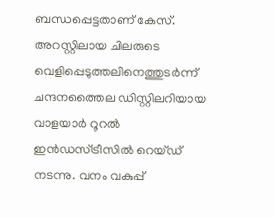ബന്ധപ്പെട്ടതാണ്‌ കേസ്‌. അറസ്റ്റിലായ ചിലരുടെ വെളിപ്പെടുത്തലിനെത്തുടര്‍ന്ന്‌ ചന്ദനത്തൈല ഡിസ്റ്റിലറിയായ വാളയാര്‍ റൂറല്‍ ഇന്‍ഡസ്‌ട്രീസില്‍ റെയ്‌ഡ്‌ നടന്നു. വനം വകുപ്പ്‌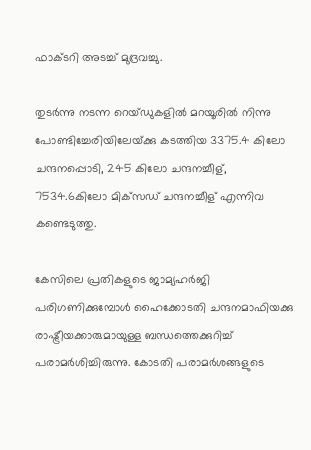ഫാക്ടറി അടച്ച്‌ മുദ്രവച്ചു.

തുടര്‍ന്നു നടന്ന റെയ്‌ഡുകളില്‍ മറയൂരില്‍ നിന്നു പോണ്ടിച്ചേരിയിലേയ്‌ക്കു കടത്തിയ 3375.4 കിലോ ചന്ദനപ്പൊടി, 245 കിലോ ചന്ദനച്ചീള്‌, 7534.6കിലോ മിക്‌സഡ്‌ ചന്ദനച്ചീള്‌ എന്നിവ കണ്ടെടുത്തു.

കേസിലെ പ്രതികളുടെ ജാമ്യഹര്‍ജി പരിഗണിക്കുമ്പോള്‍ ഹൈക്കോടതി ചന്ദനമാഫിയക്കു രാഷ്ട്രീയക്കാരുമായുള്ള ബന്ധത്തെക്കുറിച്ച്‌ പരാമര്‍ശിച്ചിരുന്നു. കോടതി പരാമര്‍ശങ്ങളുടെ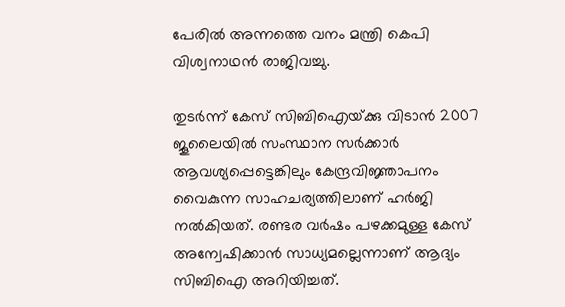പേരില്‍ അന്നത്തെ വനം മന്ത്രി കെപി വിശ്വനാഥന്‍ രാജിവച്ചു.

തുടര്‍ന്ന്‌ കേസ്‌ സിബിഐയ്‌ക്കു വിടാന്‍ 2007 ജൂലൈയില്‍ സംസ്ഥാന സര്‍ക്കാര്‍ ആവശ്യപ്പെട്ടെങ്കിലും കേന്ദ്രവിജ്ഞാപനം വൈകുന്ന സാഹചര്യത്തിലാണ്‌ ഹര്‍ജി നല്‍കിയത്‌. രണ്ടര വര്‍ഷം പഴക്കമുള്ള കേസ്‌ അന്വേഷിക്കാന്‍ സാധ്യമല്ലെന്നാണ്‌ ആദ്യം സിബിഐ അറിയിച്ചത്‌.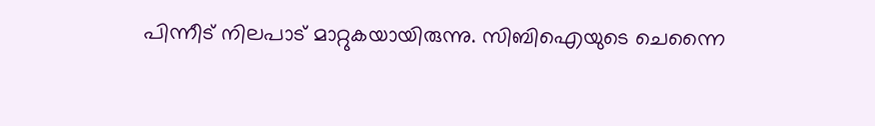പിന്നീട്‌ നിലപാട്‌ മാറ്റുകയായിരുന്നു. സിബിഐയുടെ ചെന്നൈ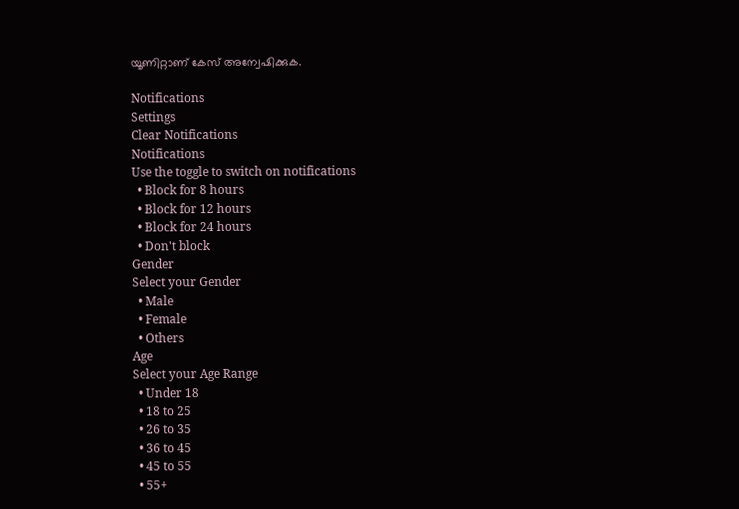യൂണിറ്റാണ്‌ കേസ്‌ അന്വേഷിക്കുക.

Notifications
Settings
Clear Notifications
Notifications
Use the toggle to switch on notifications
  • Block for 8 hours
  • Block for 12 hours
  • Block for 24 hours
  • Don't block
Gender
Select your Gender
  • Male
  • Female
  • Others
Age
Select your Age Range
  • Under 18
  • 18 to 25
  • 26 to 35
  • 36 to 45
  • 45 to 55
  • 55+